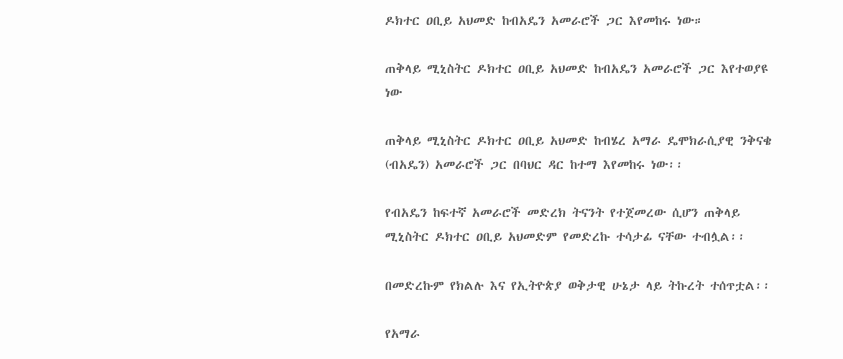ዶክተር ዐቢይ አህመድ ከብአዴን አመራሮች ጋር እየመከሩ ነው።

ጠቅላይ ሚኒስትር ዶክተር ዐቢይ አህመድ ከብአዴን አመራሮች ጋር እየተወያዩ ነው

ጠቅላይ ሚኒስትር ዶክተር ዐቢይ አህመድ ከብሄረ አማራ ዴሞክራሲያዊ ንቅናቄ (ብአዴን) አመራሮች ጋር በባህር ዳር ከተማ እየመከሩ ነው፡፡

የብአዴን ከፍተኛ አመራሮች መድረክ ትናንት የተጀመረው ሲሆን ጠቅላይ ሚኒስትር ዶክተር ዐቢይ አህመድም የመድረኩ ተሳታፊ ናቸው ተብሏል፡፡

በመድረኩም የክልሉ እና የኢትዮጵያ ወቅታዊ ሁኔታ ላይ ትኩረት ተሰጥቷል፡፡

የአማራ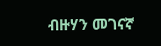ብዙሃን መገናኛ